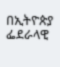በኢትዮጵያ ፌደራላዊ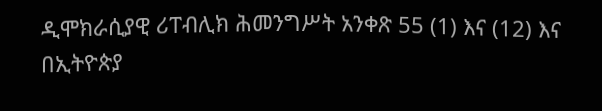ዲሞክራሲያዊ ሪፐብሊክ ሕመንግሥት አንቀጽ 55 (1) እና (12) እና በኢትዮጵያ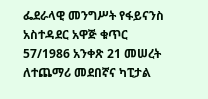ፌደራላዊ መንግሥት የፋይናንስ አስተዳደር አዋጅ ቁጥር 57/1986 አንቀጽ 21 መሠረት ለተጨማሪ መደበኛና ካፒታል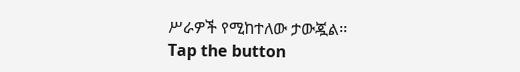ሥራዎች የሚከተለው ታውጇል፡፡
Tap the button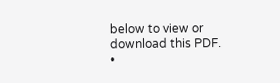below to view or download this PDF.
•